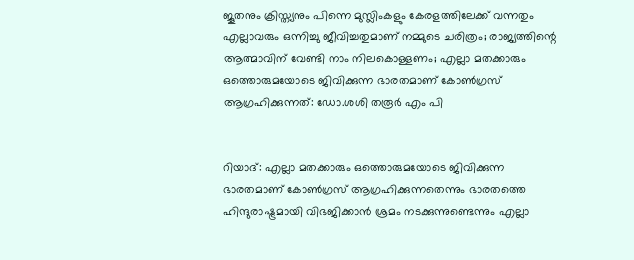ജൂതനും ക്രിസ്ത്യനും പിന്നെ മുസ്ലിംകളും കേരളത്തിലേക്ക് വന്നതും എല്ലാവരും ഒന്നിച്ചു ജീവിച്ചതുമാണ് നമ്മുടെ ചരിത്രം; രാജ്യത്തിന്റെ ആത്മാവിന് വേണ്ടി നാം നിലകൊള്ളണം; എല്ലാ മതക്കാരും ഒത്തൊരുമയോടെ ജിവിക്കുന്ന ഭാരതമാണ് കോണ്‍ഗ്രസ് ആഗ്രഹിക്കുന്നത്: ഡോ.ശശി തരൂര്‍ എം പി


റിയാദ്: എല്ലാ മതക്കാരും ഒത്തൊരുമയോടെ ജിവിക്കുന്ന ഭാരതമാണ് കോണ്‍ഗ്രസ് ആഗ്രഹിക്കുന്നതെന്നും ഭാരതത്തെ ഹിന്ദുരാഷ്ട്രമായി വിഭജിക്കാന്‍ ശ്രമം നടക്കുന്നുണ്ടെന്നും എല്ലാ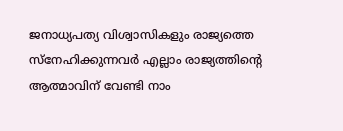ജനാധ്യപത്യ വിശ്വാസികളും രാജ്യത്തെ സ്നേഹിക്കുന്നവര്‍ എല്ലാം രാജ്യത്തിന്റെ ആത്മാവിന് വേണ്ടി നാം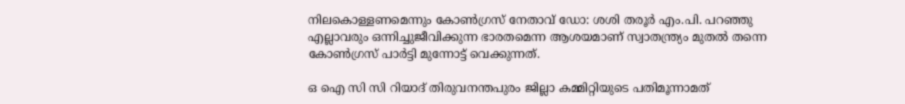നിലകൊള്ളണമെന്നും കോണ്‍ഗ്രസ് നേതാവ് ഡോ: ശശി തരൂര്‍ എം.പി. പറഞ്ഞു എല്ലാവരും ഒന്നിച്ചുജീവിക്കുന്ന ഭാരതമെന്ന ആശയമാണ് സ്വാതന്ത്ര്യം മുതല്‍ തന്നെ കോണ്‍ഗ്രസ് പാര്‍ട്ടി മുന്നോട്ട് വെക്കുന്നത്.

ഒ ഐ സി സി റിയാദ് തിരുവനന്തപുരം ജില്ലാ കമ്മിറ്റിയുടെ പതിമൂന്നാമത്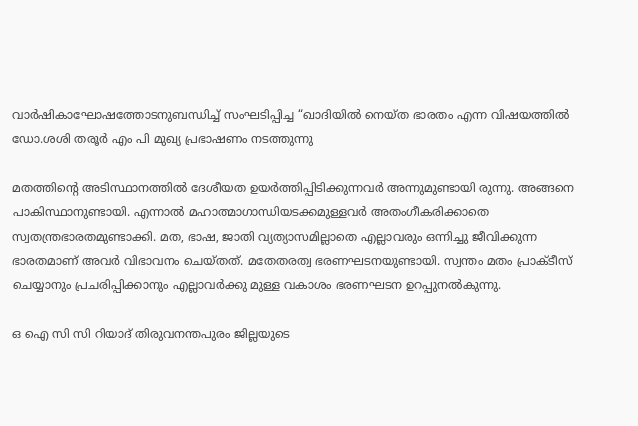വാര്‍ഷികാഘോഷത്തോടനുബന്ധിച്ച് സംഘടിപ്പിച്ച “ഖാദിയില്‍ നെയ്ത ഭാരതം എന്ന വിഷയത്തില്‍ ഡോ.ശശി തരൂര്‍ എം പി മുഖ്യ പ്രഭാഷണം നടത്തുന്നു

മതത്തിന്റെ അടിസ്ഥാനത്തില്‍ ദേശീയത ഉയര്‍ത്തിപ്പിടിക്കുന്നവര്‍ അന്നുമുണ്ടായി രുന്നു. അങ്ങനെ പാകിസ്ഥാനുണ്ടായി. എന്നാല്‍ മഹാത്മാഗാന്ധിയടക്കമുള്ളവര്‍ അതംഗീകരിക്കാതെ സ്വതന്ത്രഭാരതമുണ്ടാക്കി. മത, ഭാഷ, ജാതി വ്യത്യാസമില്ലാതെ എല്ലാവരും ഒന്നിച്ചു ജീവിക്കുന്ന ഭാരതമാണ് അവര്‍ വിഭാവനം ചെയ്തത്. മതേതരത്വ ഭരണഘടനയുണ്ടായി. സ്വന്തം മതം പ്രാക്ടീസ് ചെയ്യാനും പ്രചരിപ്പിക്കാനും എല്ലാവര്‍ക്കു മുള്ള വകാശം ഭരണഘടന ഉറപ്പുനല്‍കുന്നു.

ഒ ഐ സി സി റിയാദ് തിരുവനന്തപുരം ജില്ലയുടെ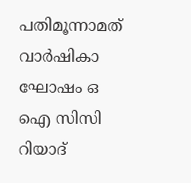പതിമൂന്നാമത് വാര്‍ഷികാ ഘോഷം ഒ ഐ സിസി റിയാദ്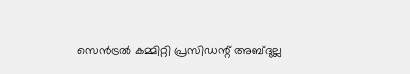സെന്‍ട്രല്‍ കമ്മിറ്റി പ്രസിഡന്റ് അബ്ദുല്ല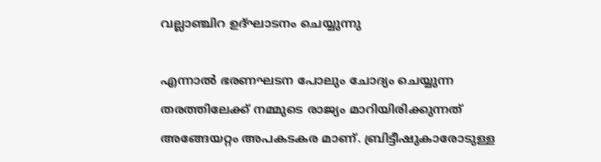വല്ലാഞ്ചിറ ഉദ്ഘാടനം ചെയ്യുന്നു

എന്നാല്‍ ഭരണഘടന പോലും ചോദ്യം ചെയ്യുന്ന തരത്തിലേക്ക് നമ്മുടെ രാജ്യം മാറിയിരിക്കുന്നത് അങ്ങേയറ്റം അപകടകര മാണ്. ബ്രിട്ടീഷുകാരോടുള്ള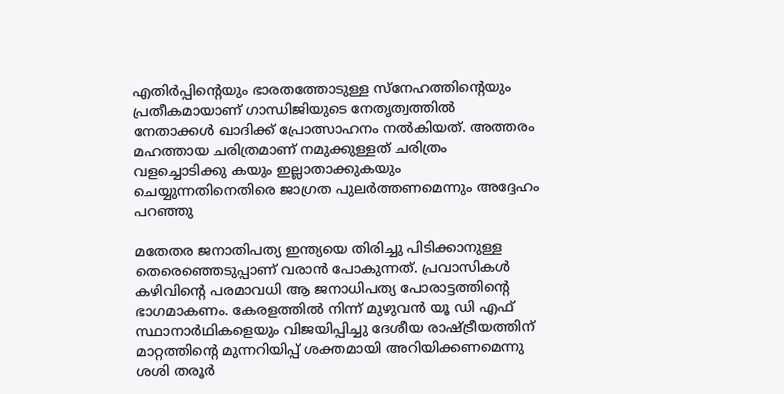എതിര്‍പ്പിന്റെയും ഭാരതത്തോടുള്ള സ്‌നേഹത്തിന്റെയും പ്രതീകമായാണ് ഗാന്ധിജിയുടെ നേതൃത്വത്തില്‍ നേതാക്കള്‍ ഖാദിക്ക് പ്രോത്സാഹനം നല്‍കിയത്. അത്തരം മഹത്തായ ചരിത്രമാണ് നമുക്കുള്ളത് ചരിത്രം വളച്ചൊടിക്കു കയും ഇല്ലാതാക്കുകയും ചെയ്യുന്നതിനെതിരെ ജാഗ്രത പുലര്‍ത്തണമെന്നും അദ്ദേഹം പറഞ്ഞു

മതേതര ജനാതിപത്യ ഇന്ത്യയെ തിരിച്ചു പിടിക്കാനുള്ള തെരെഞ്ഞെടുപ്പാണ് വരാൻ പോകുന്നത്. പ്രവാസികൾ കഴിവിന്റെ പരമാവധി ആ ജനാധിപത്യ പോരാട്ടത്തിന്റെ ഭാഗമാകണം. കേരളത്തിൽ നിന്ന് മുഴുവൻ യൂ ഡി എഫ് സ്ഥാനാർഥികളെയും വിജയിപ്പിച്ചു ദേശീയ രാഷ്ട്രീയത്തിന് മാറ്റത്തിന്റെ മുന്നറിയിപ്പ് ശക്തമായി അറിയിക്കണമെന്നു ശശി തരൂർ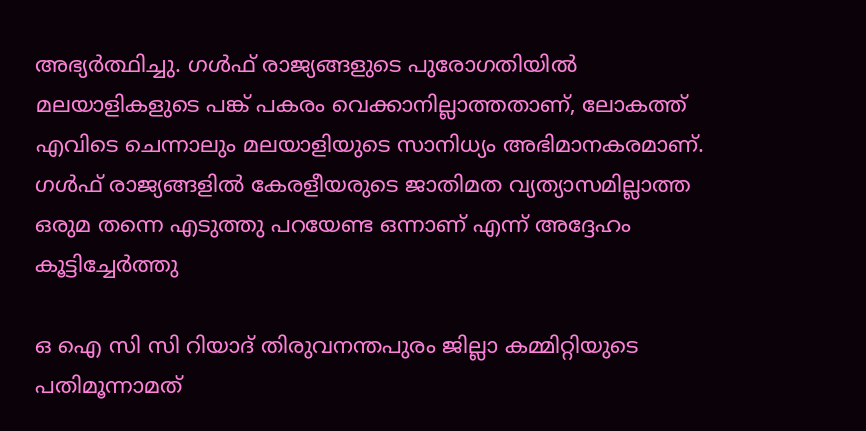അഭ്യർത്ഥിച്ചു. ഗൾഫ് രാജ്യങ്ങളുടെ പുരോഗതിയിൽ മലയാളികളുടെ പങ്ക് പകരം വെക്കാനില്ലാത്തതാണ്, ലോകത്ത് എവിടെ ചെന്നാലും മലയാളിയുടെ സാനിധ്യം അഭിമാനകരമാണ്. ഗൾഫ് രാജ്യങ്ങളിൽ കേരളീയരുടെ ജാതിമത വ്യത്യാസമില്ലാത്ത ഒരുമ തന്നെ എടുത്തു പറയേണ്ട ഒന്നാണ് എന്ന് അദ്ദേഹം കൂട്ടിച്ചേര്‍ത്തു

ഒ ഐ സി സി റിയാദ് തിരുവനന്തപുരം ജില്ലാ കമ്മിറ്റിയുടെ പതിമൂന്നാമത്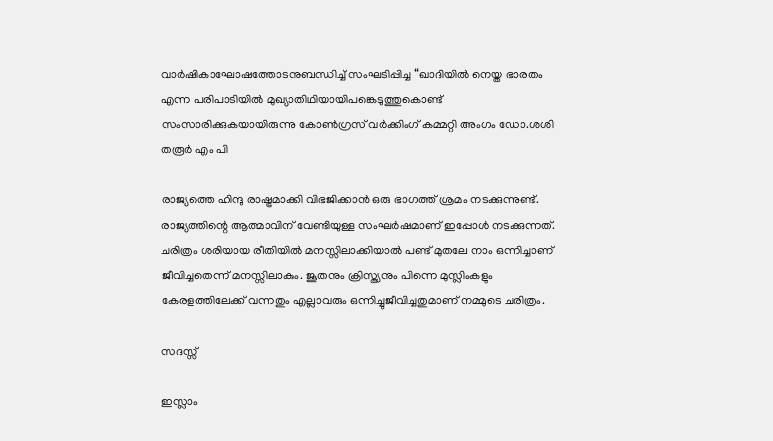വാര്‍ഷികാഘോഷത്തോടനുബന്ധിച്ച് സംഘടിപ്പിച്ച “ഖാദിയില്‍ നെയ്ത ഭാരതം എന്ന പരിപാടിയില്‍ മുഖ്യാതിഥിയായിപങ്കെടുത്തുകൊണ്ട് സംസാരിക്കുകയായിരുന്നു കോണ്‍ഗ്രസ്‌ വര്‍ക്കിംഗ് കമ്മറ്റി അംഗം ഡോ.ശശി തരൂര്‍ എം പി

രാജ്യത്തെ ഹിന്ദു രാഷ്ട്രമാക്കി വിഭജിക്കാന്‍ ഒരു ഭാഗത്ത് ശ്രമം നടക്കുന്നുണ്ട്. രാജ്യത്തിന്റെ ആത്മാവിന് വേണ്ടിയുള്ള സംഘര്‍ഷമാണ് ഇപ്പോള്‍ നടക്കുന്നത്. ചരിത്രം ശരിയായ രീതിയില്‍ മനസ്സിലാക്കിയാല്‍ പണ്ട് മുതലേ നാം ഒന്നിച്ചാണ് ജീവിച്ചതെന്ന് മനസ്സിലാകും. ജൂതനും ക്രിസ്ത്യനും പിന്നെ മുസ്ലിംകളും കേരളത്തിലേക്ക് വന്നതും എല്ലാവരും ഒന്നിച്ചുജീവിച്ചതുമാണ് നമ്മുടെ ചരിത്രം.

സദസ്സ്

ഇസ്ലാം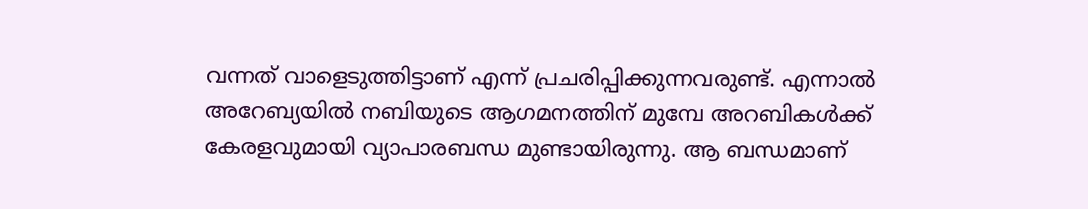വന്നത് വാളെടുത്തിട്ടാണ് എന്ന് പ്രചരിപ്പിക്കുന്നവരുണ്ട്. എന്നാല്‍ അറേബ്യയില്‍ നബിയുടെ ആഗമനത്തിന് മുമ്പേ അറബികള്‍ക്ക് കേരളവുമായി വ്യാപാരബന്ധ മുണ്ടായിരുന്നു. ആ ബന്ധമാണ്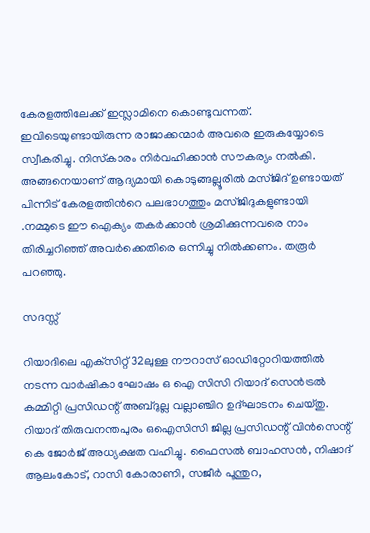കേരളത്തിലേക്ക് ഇസ്ലാമിനെ കൊണ്ടുവന്നത്. ഇവിടെയുണ്ടായിരുന്ന രാജാക്കന്മാര്‍ അവരെ ഇരുകയ്യോടെ സ്വീകരിച്ചു. നിസ്‌കാരം നിര്‍വഹിക്കാന്‍ സൗകര്യം നല്‍കി. അങ്ങനെയാണ് ആദ്യമായി കൊടുങ്ങല്ലൂരില്‍ മസ്ജിദ് ഉണ്ടായത് പിന്നിട് കേരളത്തിന്‍റെ പലഭാഗത്തും മസ്ജിദുകളുണ്ടായി .നമ്മുടെ ഈ ഐക്യം തകര്‍ക്കാന്‍ ശ്രമിക്കുന്നവരെ നാം തിരിച്ചറിഞ്ഞ് അവര്‍ക്കെതിരെ ഒന്നിച്ചു നില്‍ക്കണം. തരൂര്‍ പറഞ്ഞു.

സദസ്സ്

റിയാദിലെ എക്‌സിറ്റ് 32ലുള്ള നൗറാസ് ഓഡിറ്റോറിയത്തില്‍ നടന്ന വാര്‍ഷികാ ഘോഷം ഒ ഐ സിസി റിയാദ് സെന്‍ട്രല്‍ കമ്മിറ്റി പ്രസിഡന്റ് അബ്ദുല്ല വല്ലാഞ്ചിറ ഉദ്ഘാടനം ചെയ്തു. റിയാദ് തിരുവനന്തപുരം ഒഐസിസി ജില്ല പ്രസിഡന്റ് വിന്‍സെന്റ് കെ ജോര്‍ജ് അധ്യക്ഷത വഹിച്ചു. ഫൈസല്‍ ബാഹസന്‍, നിഷാദ് ആലംകോട്, റാസി കോരാണി, സജീര്‍ പൂന്തുറ,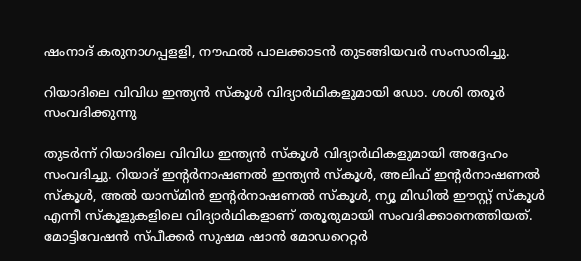ഷംനാദ് കരുനാഗപ്പളളി, നൗഫല്‍ പാലക്കാടന്‍ തുടങ്ങിയവര്‍ സംസാരിച്ചു.

റിയാദിലെ വിവിധ ഇന്ത്യന്‍ സ്‌കൂള്‍ വിദ്യാര്‍ഥികളുമായി ഡോ. ശശി തരൂര്‍ സംവദിക്കുന്നു

തുടര്‍ന്ന് റിയാദിലെ വിവിധ ഇന്ത്യന്‍ സ്‌കൂള്‍ വിദ്യാര്‍ഥികളുമായി അദ്ദേഹം സംവദിച്ചു. റിയാദ് ഇന്റര്‍നാഷണല്‍ ഇന്ത്യന്‍ സ്‌കൂള്‍, അലിഫ് ഇന്റര്‍നാഷണല്‍ സ്‌കൂള്‍, അല്‍ യാസ്മിന്‍ ഇന്റര്‍നാഷണല്‍ സ്‌കൂള്‍, ന്യൂ മിഡില്‍ ഈസ്റ്റ് സ്‌കൂള്‍ എന്നീ സ്‌കൂളുകളിലെ വിദ്യാര്‍ഥികളാണ് തരൂരുമായി സംവദിക്കാനെത്തിയത്. മോട്ടിവേഷന്‍ സ്പീക്കര്‍ സുഷമ ഷാന്‍ മോഡറെറ്റര്‍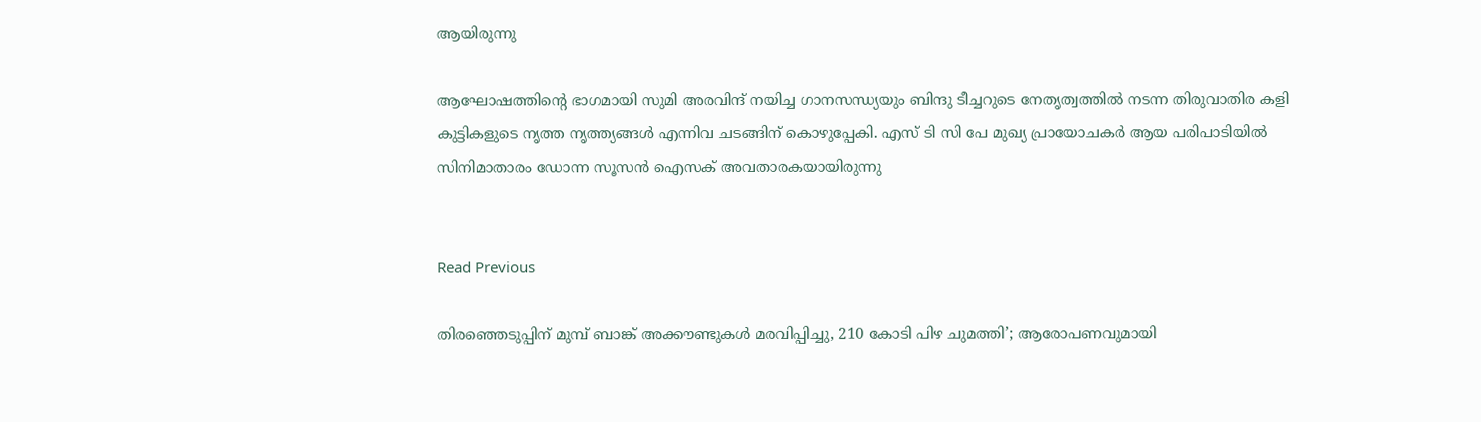ആയിരുന്നു

ആഘോഷത്തിന്‍റെ ഭാഗമായി സുമി അരവിന്ദ് നയിച്ച ഗാനസന്ധ്യയും ബിന്ദു ടീച്ചറുടെ നേതൃത്വത്തില്‍ നടന്ന തിരുവാതിര കളി കുട്ടികളുടെ നൃത്ത നൃത്ത്യങ്ങള്‍ എന്നിവ ചടങ്ങിന് കൊഴുപ്പേകി. എസ് ടി സി പേ മുഖ്യ പ്രായോചകര്‍ ആയ പരിപാടിയില്‍ സിനിമാതാരം ഡോന്ന സൂസന്‍ ഐസക് അവതാരകയായിരുന്നു


Read Previous

തിരഞ്ഞെടുപ്പിന് മുമ്പ് ബാങ്ക് അക്കൗണ്ടുകള്‍ മരവിപ്പിച്ചു, 210 കോടി പിഴ ചുമത്തി’; ആരോപണവുമായി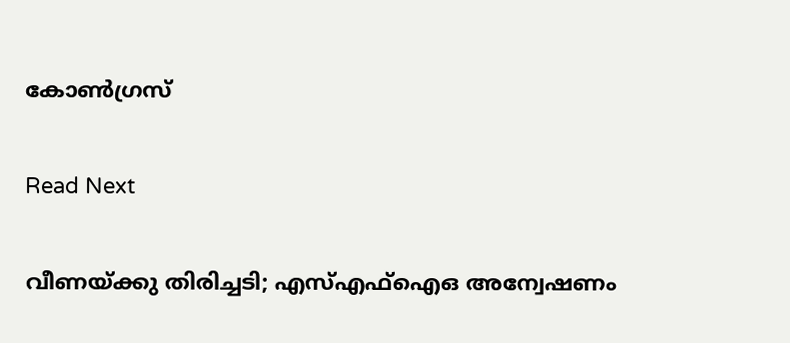കോണ്‍ഗ്രസ്

Read Next

വീണയ്ക്കു തിരിച്ചടി; എസ്എഫ്‌ഐഒ അന്വേഷണം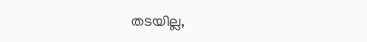തടയില്ല,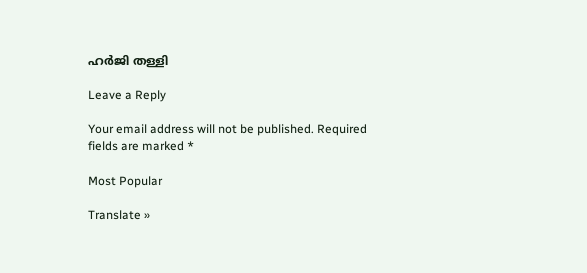ഹര്‍ജി തള്ളി

Leave a Reply

Your email address will not be published. Required fields are marked *

Most Popular

Translate »